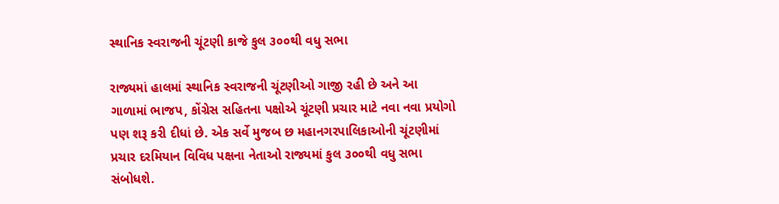સ્થાનિક સ્વરાજની ચૂંટણી કાજે કુલ ૩૦૦થી વધુ સભા

રાજ્યમાં હાલમાં સ્થાનિક સ્વરાજની ચૂંટણીઓ ગાજી રહી છે અને આ ગાળામાં ભાજપ, કોંગ્રેસ સહિતના પક્ષોએ ચૂંટણી પ્રચાર માટે નવા નવા પ્રયોગો પણ શરૂ કરી દીધાં છે. એક સર્વે મુજબ છ મહાનગરપાલિકાઓની ચૂંટણીમાં પ્રચાર દરમિયાન વિવિધ પક્ષના નેતાઓ રાજ્યમાં કુલ ૩૦૦થી વધુ સભા સંબોધશે.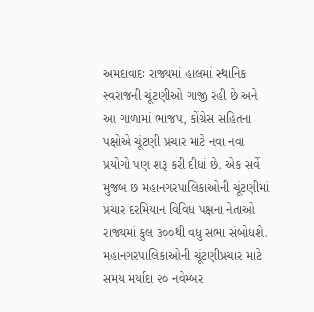અમદાવાદઃ રાજ્યમાં હાલમાં સ્થાનિક સ્વરાજની ચૂંટણીઓ ગાજી રહી છે અને આ ગાળામાં ભાજપ, કોંગ્રેસ સહિતના પક્ષોએ ચૂંટણી પ્રચાર માટે નવા નવા પ્રયોગો પણ શરૂ કરી દીધાં છે. એક સર્વે મુજબ છ મહાનગરપાલિકાઓની ચૂંટણીમાં પ્રચાર દરમિયાન વિવિધ પક્ષના નેતાઓ રાજ્યમાં કુલ ૩૦૦થી વધુ સભા સંબોધશે. મહાનગરપાલિકાઓની ચૂંટણીપ્રચાર માટે સમય મર્યાદા ૨૦ નવેમ્બર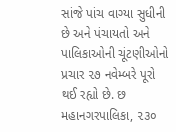સાંજે પાંચ વાગ્યા સુધીની છે અને પંચાયતો અને પાલિકાઓની ચૂંટણીઓનો પ્રચાર ૨૭ નવેમ્બરે પૂરો થઈ રહ્યો છે. છ મહાનગરપાલિકા, ૨૩૦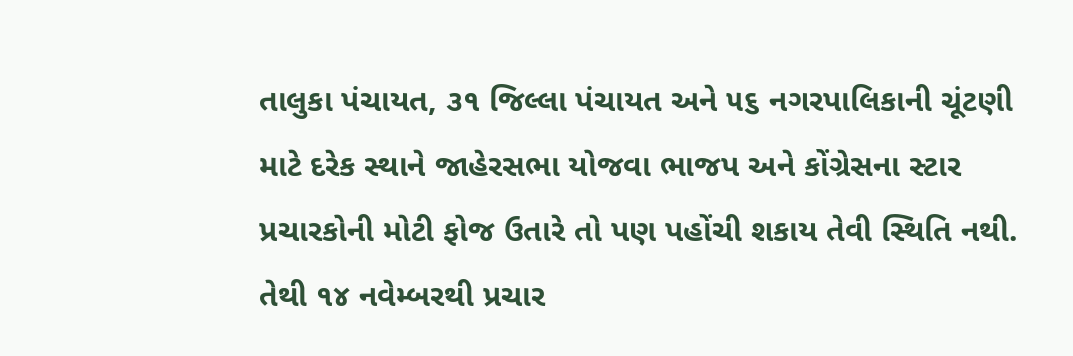તાલુકા પંચાયત, ૩૧ જિલ્લા પંચાયત અને ૫૬ નગરપાલિકાની ચૂંટણી માટે દરેક સ્થાને જાહેરસભા યોજવા ભાજપ અને કોંગ્રેસના સ્ટાર પ્રચારકોની મોટી ફોજ ઉતારે તો પણ પહોંચી શકાય તેવી સ્થિતિ નથી. તેથી ૧૪ નવેમ્બરથી પ્રચાર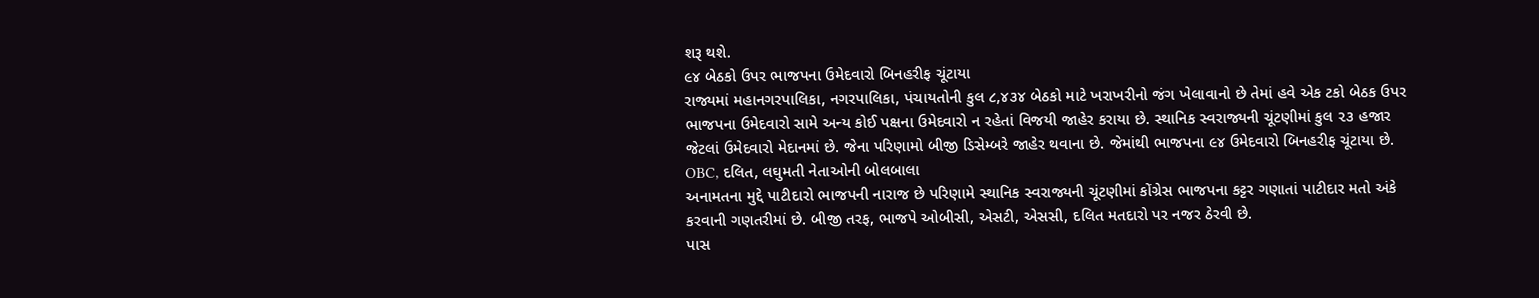શરૂ થશે.
૯૪ બેઠકો ઉપર ભાજપના ઉમેદવારો બિનહરીફ ચૂંટાયા
રાજ્યમાં મહાનગરપાલિકા, નગરપાલિકા, પંચાયતોની કુલ ૮,૪૩૪ બેઠકો માટે ખરાખરીનો જંગ ખેલાવાનો છે તેમાં હવે એક ટકો બેઠક ઉપર ભાજપના ઉમેદવારો સામે અન્ય કોઈ પક્ષના ઉમેદવારો ન રહેતાં વિજયી જાહેર કરાયા છે. સ્થાનિક સ્વરાજ્યની ચૂંટણીમાં કુલ ૨૩ હજાર જેટલાં ઉમેદવારો મેદાનમાં છે. જેના પરિણામો બીજી ડિસેમ્બરે જાહેર થવાના છે. જેમાંથી ભાજપના ૯૪ ઉમેદવારો બિનહરીફ ચૂંટાયા છે.
OBC, દલિત, લઘુમતી નેતાઓની બોલબાલા
અનામતના મુદ્દે પાટીદારો ભાજપની નારાજ છે પરિણામે સ્થાનિક સ્વરાજ્યની ચૂંટણીમાં કોંગ્રેસ ભાજપના કટ્ટર ગણાતાં પાટીદાર મતો અંકે કરવાની ગણતરીમાં છે. બીજી તરફ, ભાજપે ઓબીસી, એસટી, એસસી, દલિત મતદારો પર નજર ઠેરવી છે.
પાસ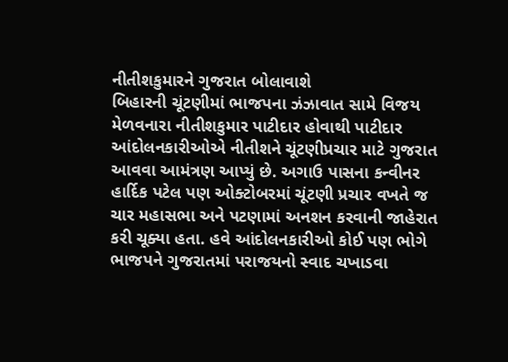નીતીશકુમારને ગુજરાત બોલાવાશે
બિહારની ચૂંટણીમાં ભાજપના ઝંઝાવાત સામે વિજય મેળવનારા નીતીશકુમાર પાટીદાર હોવાથી પાટીદાર આંદોલનકારીઓએ નીતીશને ચૂંટણીપ્રચાર માટે ગુજરાત આવવા આમંત્રણ આપ્યું છે. અગાઉ પાસના કન્વીનર હાર્દિક પટેલ પણ ઓક્ટોબરમાં ચૂંટણી પ્રચાર વખતે જ ચાર મહાસભા અને પટણામાં અનશન કરવાની જાહેરાત કરી ચૂક્યા હતા. હવે આંદોલનકારીઓ કોઈ પણ ભોગે ભાજપને ગુજરાતમાં પરાજયનો સ્વાદ ચખાડવા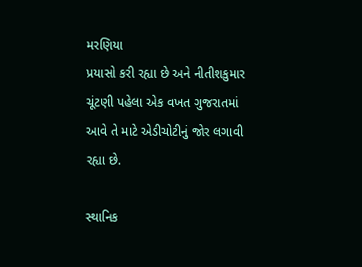મરણિયા
પ્રયાસો કરી રહ્યા છે અને નીતીશકુમાર ચૂંટણી પહેલા એક વખત ગુજરાતમાં આવે તે માટે એડીચોટીનું જોર લગાવી રહ્યા છે.

સ્થાનિક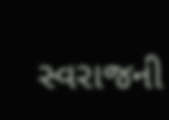સ્વરાજની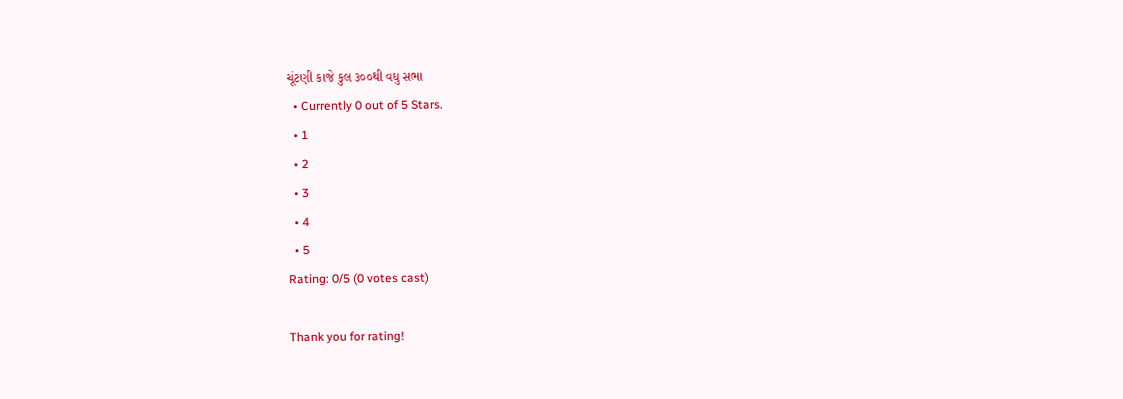ચૂંટણી કાજે કુલ ૩૦૦થી વધુ સભા
  • Currently 0 out of 5 Stars.
  • 1
  • 2
  • 3
  • 4
  • 5
Rating: 0/5 (0 votes cast)

Thank you for rating!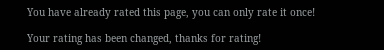You have already rated this page, you can only rate it once!

Your rating has been changed, thanks for rating!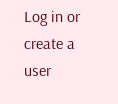Log in or create a user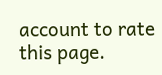account to rate this page.